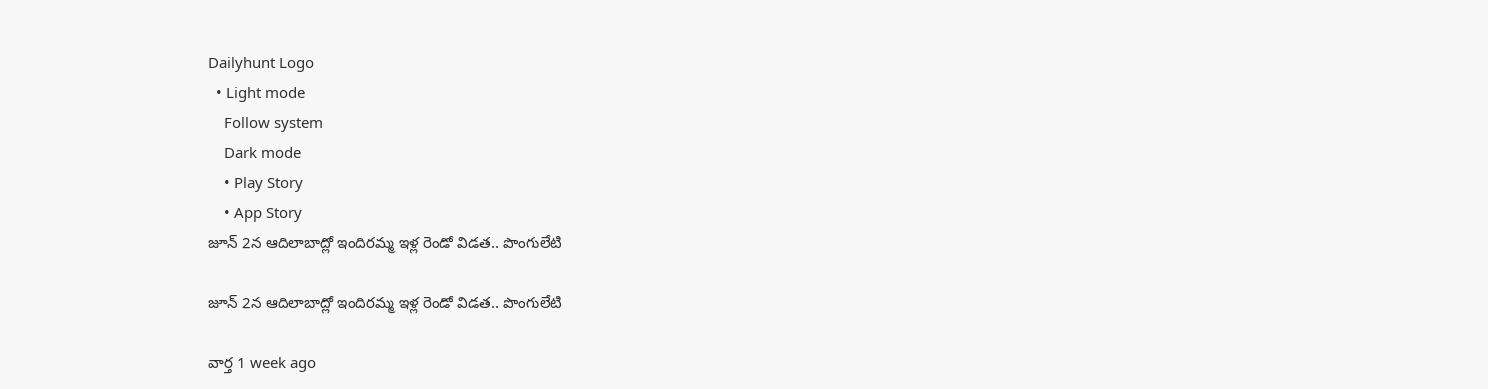Dailyhunt Logo
  • Light mode
    Follow system
    Dark mode
    • Play Story
    • App Story
జూన్ 2న ఆదిలాబాద్లో ఇందిరమ్మ ఇళ్ల రెండో విడత.. పొంగులేటి

జూన్ 2న ఆదిలాబాద్లో ఇందిరమ్మ ఇళ్ల రెండో విడత.. పొంగులేటి

వార్త 1 week ago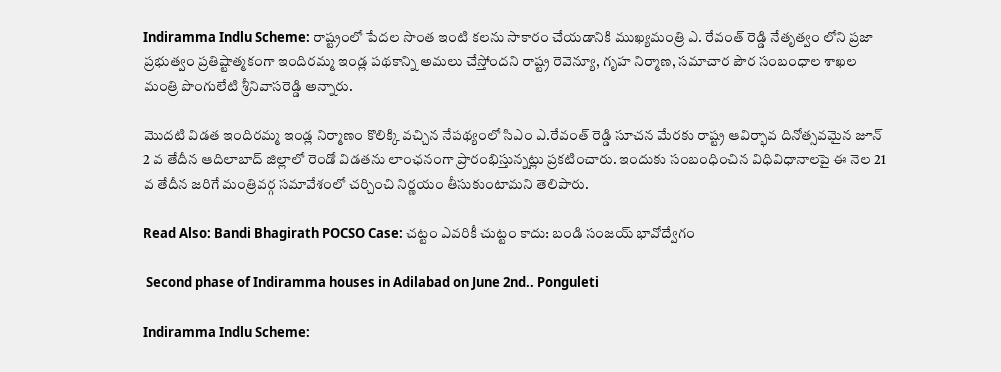Indiramma Indlu Scheme: రాష్ట్రంలో పేదల సొంత ఇంటి కలను సాకారం చేయడానికి ముఖ్యమంత్రి ఎ. రేవంత్ రెడ్డి నేతృత్వం లోని ప్రజా ప్రభుత్వం ప్రతిష్టాత్మకంగా ఇందిరమ్మ ఇండ్ల పథకాన్ని అమలు చేస్తోందని రాష్ట్ర రెవెన్యూ, గృహ నిర్మాణ, సమాచార పౌర సంబంధాల శాఖల మంత్రి పొంగులేటి శ్రీనివాసరెడ్డి అన్నారు.

మొదటి విడత ఇందిరమ్మ ఇండ్ల నిర్మాణం కొలిక్కి వచ్చిన నేపథ్యంలో సిఎం ఎ.రేవంత్ రెడ్డి సూచన మేరకు రాష్ట్ర ఆవిర్భావ దినోత్సవమైన జూన్ 2 వ తేదీన ఆదిలాబాద్ జిల్లాలో రెండో విడతను లాంఛనంగా ప్రారంభిస్తున్నట్లు ప్రకటించారు. ఇందుకు సంబంధించిన విధివిధానాలపై ఈ నెల 21 వ తేదీన జరిగే మంత్రివర్గ సమావేశంలో చర్చించి నిర్ణయం తీసుకుంటామని తెలిపారు.

Read Also: Bandi Bhagirath POCSO Case: చట్టం ఎవరికీ చుట్టం కాదు: బండి సంజయ్ భావోద్వేగం

 Second phase of Indiramma houses in Adilabad on June 2nd.. Ponguleti

Indiramma Indlu Scheme: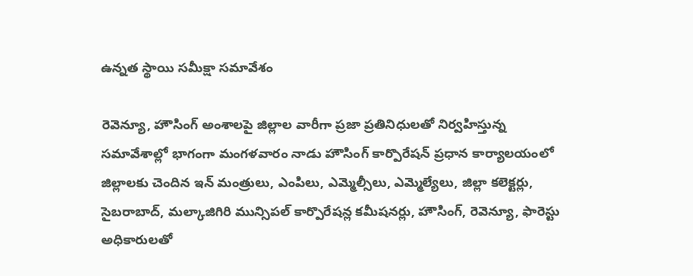ఉన్నత స్థాయి సమీక్షా సమావేశం

రెవెన్యూ, హౌసింగ్ అంశాలపై జిల్లాల వారీగా ప్రజా ప్రతినిధులతో నిర్వహిస్తున్న సమావేశాల్లో భాగంగా మంగళవారం నాడు హౌసింగ్ కార్పొరేషన్ ప్రధాన కార్యాలయంలో జిల్లాలకు చెందిన ఇన్ మంత్రులు, ఎంపిలు, ఎమ్మెల్సీలు, ఎమ్మెల్యేలు, జిల్లా కలెక్టర్లు, సైబరాబాద్, మల్కాజిగిరి మున్సిపల్ కార్పొరేషన్ల కమీషనర్లు, హౌసింగ్, రెవెన్యూ, ఫారెస్టు అధికారులతో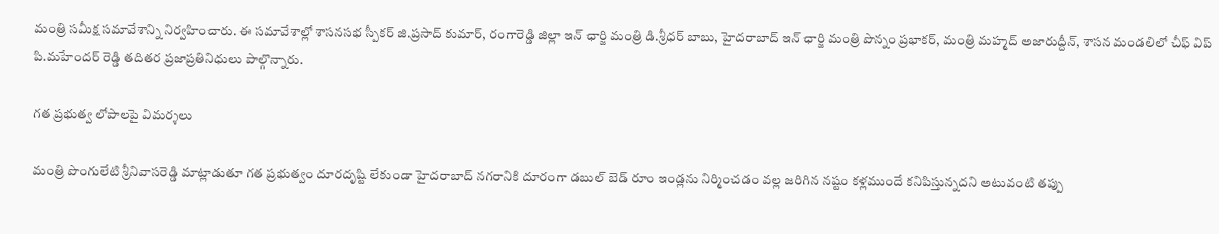మంత్రి సమీక్ష సమావేశాన్ని నిర్వహించారు. ఈ సమావేశాల్లో శాసనసభ స్పీకర్ జి.ప్రసాద్ కుమార్, రంగారెడ్డి జిల్లా ఇన్ ఛార్జి మంత్రి డి.శ్రీధర్ బాబు, హైదరాబాద్ ఇన్ ఛార్జి మంత్రి పొన్నం ప్రభాకర్, మంత్రి మహ్మద్ అజారుద్దీన్, శాసన మండలిలో చీఫ్ విప్ పి.మహేందర్ రెడ్డి తదితర ప్రజాప్రతినిధులు పాల్గొన్నారు.

గత ప్రభుత్వ లోపాలపై విమర్శలు

మంత్రి పొంగులేటి శ్రీనివాసరెడ్డి మాట్లాడుతూ గత ప్రభుత్వం దూరదృష్టి లేకుండా హైదరాబాద్ నగరానికి దూరంగా డబుల్ బెడ్ రూం ఇండ్లను నిర్మించడం వల్ల జరిగిన నష్టం కళ్లముందే కనిపిస్తున్నదని అటువంటి తప్పు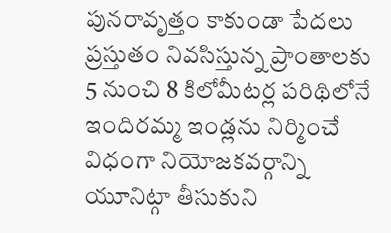పునరావృత్తం కాకుండా పేదలు ప్రస్తుతం నివసిస్తున్న ప్రాంతాలకు 5 నుంచి 8 కిలోమీటర్ల పరిథిలోనే ఇందిరమ్మ ఇండ్లను నిర్మించే విధంగా నియోజకవర్గాన్ని యూనిట్గా తీసుకుని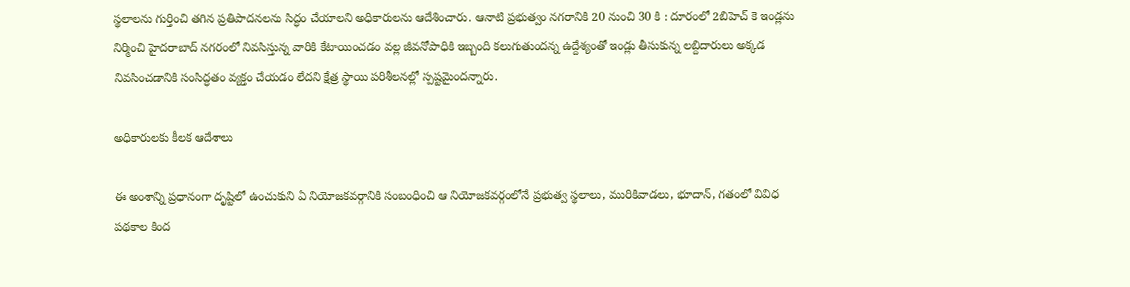స్థలాలను గుర్తించి తగిన ప్రతిపాదనలను సిద్ధం చేయాలని అధికారులను ఆదేశించారు. ఆనాటి ప్రభుత్వం నగరానికి 20 నుంచి 30 కి : దూరంలో 2బిహెచ్ కె ఇండ్లను నిర్మించి హైదరాబాద్ నగరంలో నివసిస్తున్న వారికి కేటాయించడం వల్ల జీవనోపాధికి ఇబ్బంది కలుగుతుందన్న ఉద్దేశ్యంతో ఇండ్లు తీసుకున్న లబ్దిదారులు అక్కడ నివసించడానికి సంసిద్ధతం వ్యక్తం చేయడం లేదని క్షేత్ర స్థాయి పరిశీలనల్లో స్పష్టమైందన్నారు.

అధికారులకు కీలక ఆదేశాలు

ఈ అంశాన్ని ప్రధానంగా దృష్టిలో ఉంచుకుని ఏ నియోజకవర్గానికి సంబంధించి ఆ నియోజకవర్గంలోనే ప్రభుత్వ స్థలాలు, మురికివాడలు, భూదాన్, గతంలో వివిధ పథకాల కింద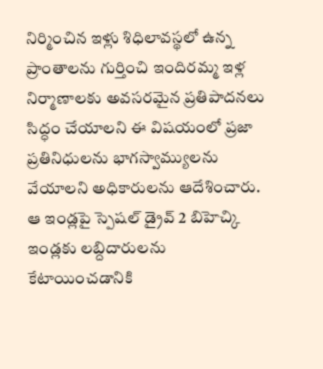నిర్మించిన ఇళ్లు శిధిలావస్థలో ఉన్న ప్రాంతాలను గుర్తించి ఇందిరమ్మ ఇళ్ల నిర్మాణాలకు అవసరమైన ప్రతిపాదనలు సిద్ధం చేయాలని ఈ విషయంలో ప్రజా ప్రతినిధులను భాగస్వామ్యులను వేయాలని అధికారులను ఆదేశించారు. ఆ ఇండ్లపై స్పెషల్ డ్రైవ్ 2 బిహెచ్కి ఇండ్లకు లబ్దిదారులను కేటాయించడానికి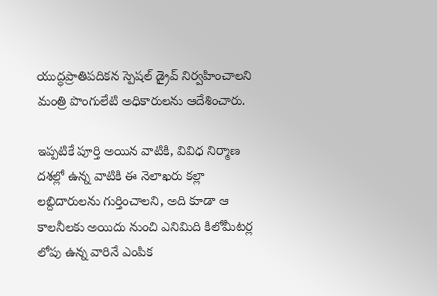యుద్ధప్రాతిపదికన స్పెషల్ డ్రైవ్ నిర్వహించాలని మంత్రి పొంగులేటి అధికారులను ఆదేశించారు.

ఇప్పటికే పూర్తి అయిన వాటికి, వివిధ నిర్మాణ దశల్లో ఉన్న వాటికి ఈ నెలాఖరు కల్లా లబ్దిదారులను గుర్తించాలని, అది కూడా ఆ కాలనీలకు అయిదు నుంచి ఎనిమిది కిలోమీటర్ల లోపు ఉన్న వారినే ఎంపిక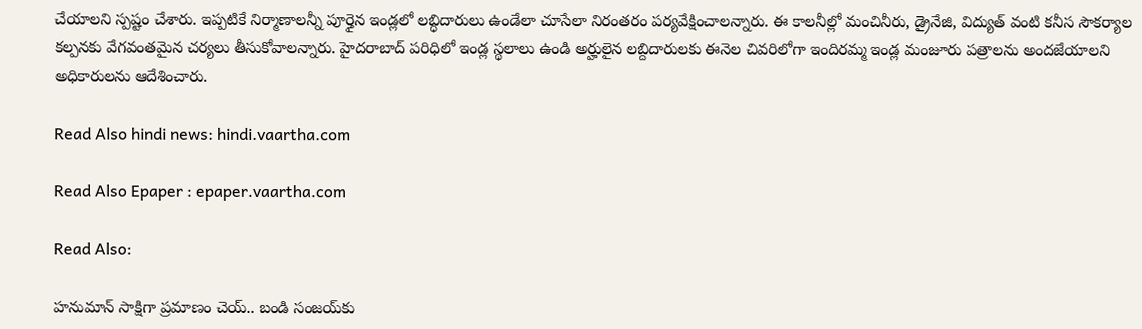చేయాలని స్పష్టం చేశారు. ఇప్పటికే నిర్మాణాలన్నీ పూర్తైన ఇండ్లలో లబ్ధిదారులు ఉండేలా చూసేలా నిరంతరం పర్యవేక్షించాలన్నారు. ఈ కాలనీల్లో మంచినీరు, డ్రైనేజి, విద్యుత్ వంటి కనీస సౌకర్యాల కల్పనకు వేగవంతమైన చర్యలు తీసుకోవాలన్నారు. హైదరాబాద్ పరిధిలో ఇండ్ల స్థలాలు ఉండి అర్హులైన లబ్దిదారులకు ఈనెల చివరిలోగా ఇందిరమ్మ ఇండ్ల మంజూరు పత్రాలను అందజేయాలని అధికారులను ఆదేశించారు.

Read Also hindi news: hindi.vaartha.com

Read Also Epaper : epaper.vaartha.com

Read Also:

హనుమాన్ సాక్షిగా ప్రమాణం చెయ్.. బండి సంజయ్‌కు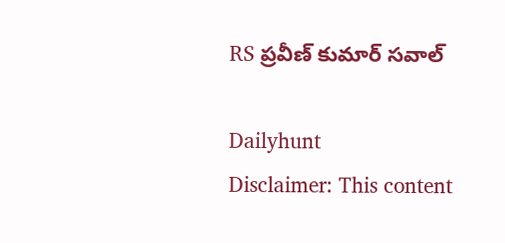RS ప్రవీణ్ కుమార్ సవాల్

Dailyhunt
Disclaimer: This content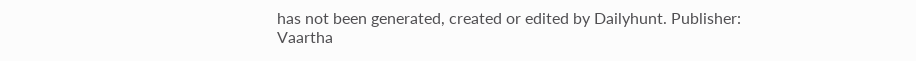has not been generated, created or edited by Dailyhunt. Publisher: Vaartha